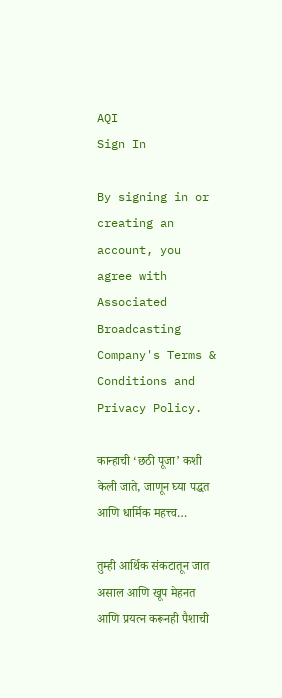AQI
Sign In

By signing in or creating an account, you agree with Associated Broadcasting Company's Terms & Conditions and Privacy Policy.

कान्हाची ‘छठी पूजा’ कशी केली जाते, जाणून घ्या पद्धत आणि धार्मिक महत्त्व…

तुम्ही आर्थिक संकटातून जात असाल आणि खूप मेहनत आणि प्रयत्न करूनही पैशाची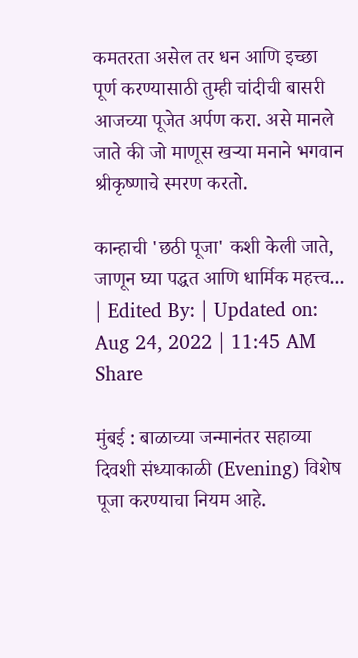कमतरता असेल तर धन आणि इच्छा पूर्ण करण्यासाठी तुम्ही चांदीची बासरी आजच्या पूजेत अर्पण करा. असे मानले जाते की जो माणूस खऱ्या मनाने भगवान श्रीकृष्णाचे स्मरण करतो.

कान्हाची 'छठी पूजा' कशी केली जाते, जाणून घ्या पद्धत आणि धार्मिक महत्त्व...
| Edited By: | Updated on: Aug 24, 2022 | 11:45 AM
Share

मुंबई : बाळाच्या जन्मानंतर सहाव्या दिवशी संध्याकाळी (Evening) विशेष पूजा करण्याचा नियम आहे.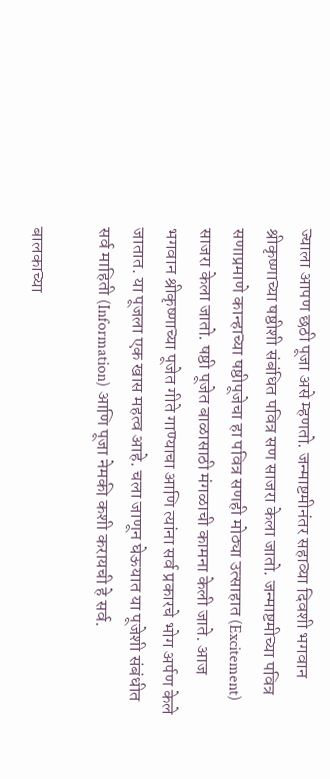ज्याला आपण छठी पूजा असे म्हणतो. जन्माष्टमीनंतर सहाव्या दिवशी भगवान श्रीकृष्णाच्या षष्ठीशी संबंधित पवित्र सण साजरा केला जातो. जन्माष्टमीच्या पवित्र सणाप्रमाणे कान्हाच्या षष्ठीपूजेचा हा पवित्र सणही मोठ्या उत्साहात (Excitement) साजरा केला जातो. षष्ठी पूजेत बाळासाठी मंगळाची कामना केली जाते. आज भगवान श्रीकृष्णाच्या पूजेत गीते गाण्याचा आणि त्यांना सर्व प्रकारचे भोग अर्पण केले जातात. या पूजला एक खास महत्व आहे. चला जाणून घेऊयात या पूजेशी संबंधीत सर्व माहिती (Information) आणि पूजा नेमकी कशी करायची हे सर्व.

बालकाच्या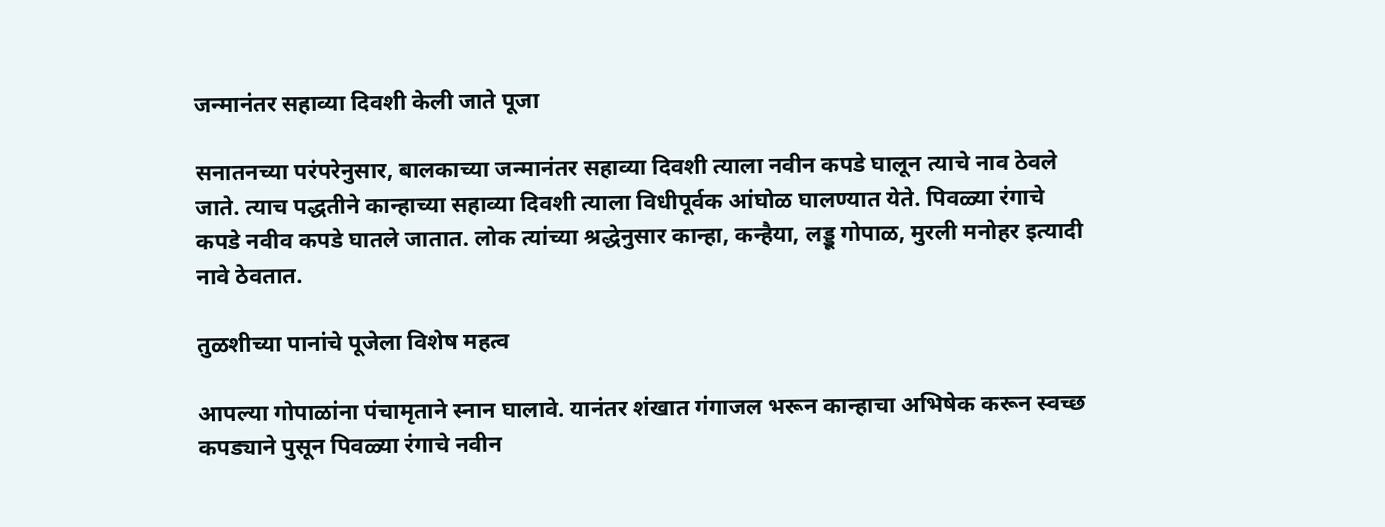जन्मानंतर सहाव्या दिवशी केली जाते पूजा

सनातनच्या परंपरेनुसार, बालकाच्या जन्मानंतर सहाव्या दिवशी त्याला नवीन कपडे घालून त्याचे नाव ठेवले जाते. त्याच पद्धतीने कान्हाच्या सहाव्या दिवशी त्याला विधीपूर्वक आंघोळ घालण्यात येते. पिवळ्या रंगाचे कपडे नवीव कपडे घातले जातात. लोक त्यांच्या श्रद्धेनुसार कान्हा, कन्हैया, लड्डू गोपाळ, मुरली मनोहर इत्यादी नावे ठेवतात.

तुळशीच्या पानांचे पूजेला विशेष महत्व

आपल्या गोपाळांना पंचामृताने स्नान घालावे. यानंतर शंखात गंगाजल भरून कान्हाचा अभिषेक करून स्वच्छ कपड्याने पुसून पिवळ्या रंगाचे नवीन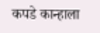कपडे कान्हाला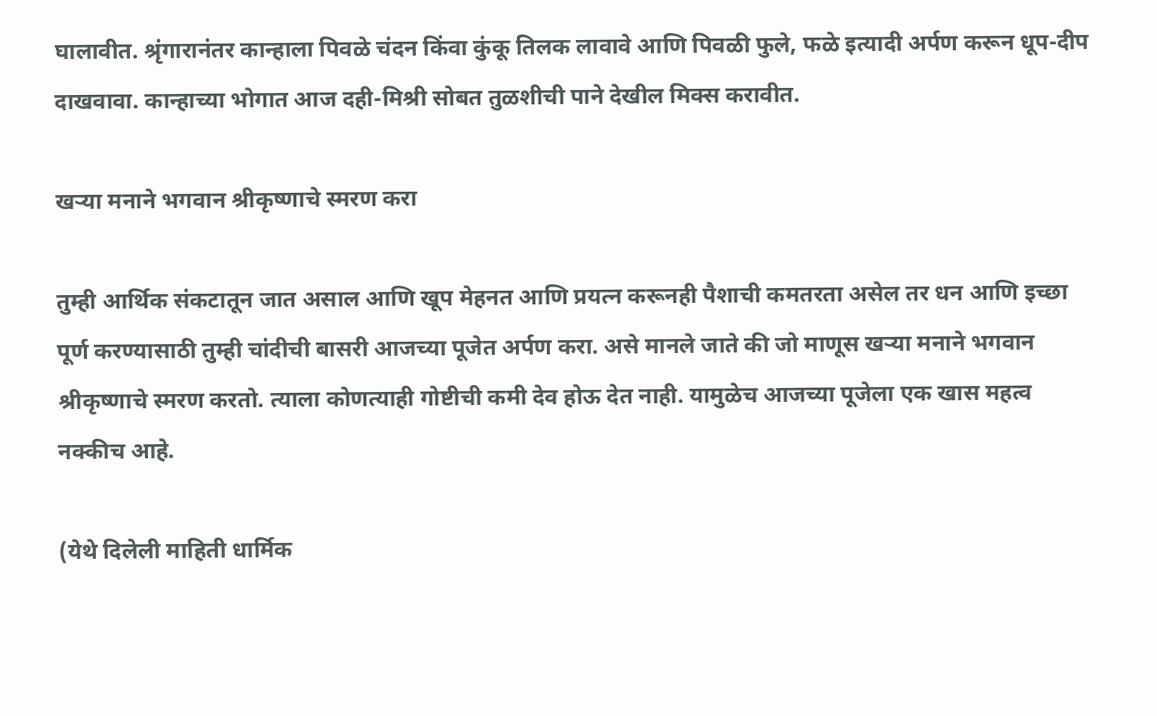घालावीत. श्रृंगारानंतर कान्हाला पिवळे चंदन किंवा कुंकू तिलक लावावे आणि पिवळी फुले, फळे इत्यादी अर्पण करून धूप-दीप दाखवावा. कान्हाच्या भोगात आज दही-मिश्री सोबत तुळशीची पाने देखील मिक्स करावीत.

खऱ्या मनाने भगवान श्रीकृष्णाचे स्मरण करा

तुम्ही आर्थिक संकटातून जात असाल आणि खूप मेहनत आणि प्रयत्न करूनही पैशाची कमतरता असेल तर धन आणि इच्छा पूर्ण करण्यासाठी तुम्ही चांदीची बासरी आजच्या पूजेत अर्पण करा. असे मानले जाते की जो माणूस खऱ्या मनाने भगवान श्रीकृष्णाचे स्मरण करतो. त्याला कोणत्याही गोष्टीची कमी देव होऊ देत नाही. यामुळेच आजच्या पूजेला एक खास महत्व नक्कीच आहे.

(येथे दिलेली माहिती धार्मिक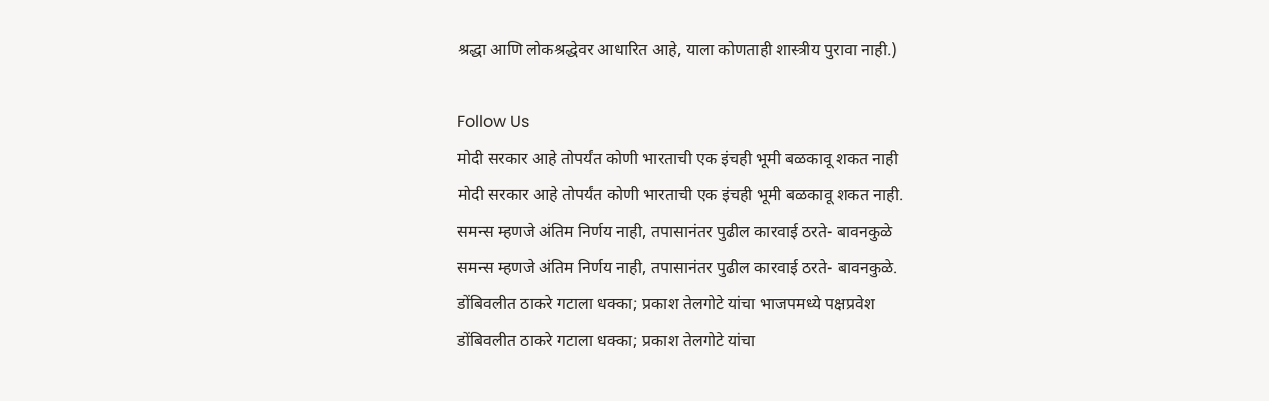श्रद्धा आणि लोकश्रद्धेवर आधारित आहे, याला कोणताही शास्त्रीय पुरावा नाही.)

Follow Us
मोदी सरकार आहे तोपर्यंत कोणी भारताची एक इंचही भूमी बळकावू शकत नाही
मोदी सरकार आहे तोपर्यंत कोणी भारताची एक इंचही भूमी बळकावू शकत नाही.
समन्स म्हणजे अंतिम निर्णय नाही, तपासानंतर पुढील कारवाई ठरते- बावनकुळे
समन्स म्हणजे अंतिम निर्णय नाही, तपासानंतर पुढील कारवाई ठरते- बावनकुळे.
डोंबिवलीत ठाकरे गटाला धक्का; प्रकाश तेलगोटे यांचा भाजपमध्ये पक्षप्रवेश
डोंबिवलीत ठाकरे गटाला धक्का; प्रकाश तेलगोटे यांचा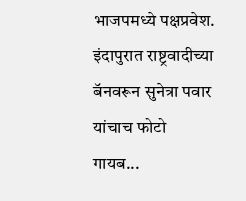भाजपमध्ये पक्षप्रवेश.
इंदापुरात राष्ट्रवादीच्या बॅनवरून सुनेत्रा पवार यांचाच फोटो गायब...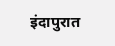इंदापुरात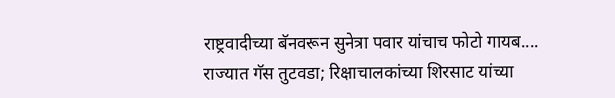राष्ट्रवादीच्या बॅनवरून सुनेत्रा पवार यांचाच फोटो गायब....
राज्यात गॅस तुटवडा; रिक्षाचालकांच्या शिरसाट यांच्या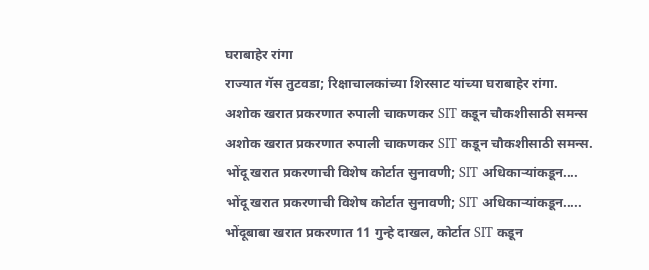घराबाहेर रांगा
राज्यात गॅस तुटवडा; रिक्षाचालकांच्या शिरसाट यांच्या घराबाहेर रांगा.
अशोक खरात प्रकरणात रुपाली चाकणकर SIT कडून चौकशीसाठी समन्स
अशोक खरात प्रकरणात रुपाली चाकणकर SIT कडून चौकशीसाठी समन्स.
भोंदू खरात प्रकरणाची विशेष कोर्टात सुनावणी; SIT अधिकाऱ्यांकडून....
भोंदू खरात प्रकरणाची विशेष कोर्टात सुनावणी; SIT अधिकाऱ्यांकडून.....
भोंदूबाबा खरात प्रकरणात 11 गुन्हे दाखल, कोर्टात SIT कडून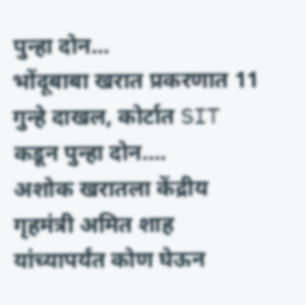पुन्हा दोन...
भोंदूबाबा खरात प्रकरणात 11 गुन्हे दाखल, कोर्टात SIT कडून पुन्हा दोन....
अशोक खरातला केंद्रीय गृहमंत्री अमित शाह यांच्यापर्यंत कोण घेऊन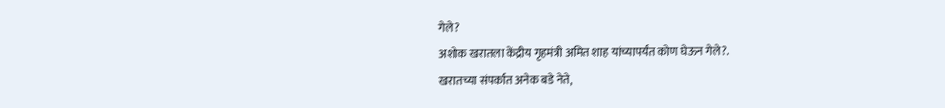गेले?
अशोक खरातला केंद्रीय गृहमंत्री अमित शाह यांच्यापर्यंत कोण घेऊन गेले?.
खरातच्या संपर्कात अनेक बडे नेते,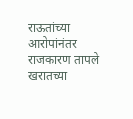राऊतांच्या आरोपांनंतर राजकारण तापले
खरातच्या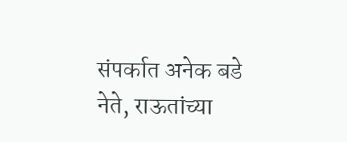संपर्कात अनेक बडे नेते, राऊतांच्या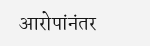आरोपांनंतर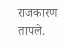राजकारण तापले.